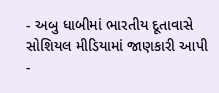- અબુ ધાબીમાં ભારતીય દૂતાવાસે સોશિયલ મીડિયામાં જાણકારી આપી
-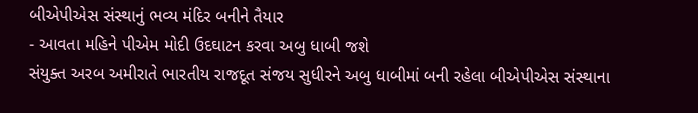બીએપીએસ સંસ્થાનું ભવ્ય મંદિર બનીને તૈયાર
- આવતા મહિને પીએમ મોદી ઉદઘાટન કરવા અબુ ધાબી જશે
સંયુક્ત અરબ અમીરાતે ભારતીય રાજદૂત સંજય સુધીરને અબુ ધાબીમાં બની રહેલા બીએપીએસ સંસ્થાના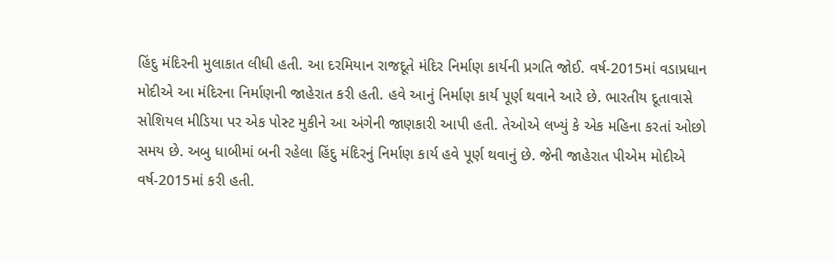હિંદુ મંદિરની મુલાકાત લીધી હતી. આ દરમિયાન રાજદૂતે મંદિર નિર્માણ કાર્યની પ્રગતિ જોઈ. વર્ષ-2015માં વડાપ્રધાન મોદીએ આ મંદિરના નિર્માણની જાહેરાત કરી હતી. હવે આનું નિર્માણ કાર્ય પૂર્ણ થવાને આરે છે. ભારતીય દૂતાવાસે સોશિયલ મીડિયા પર એક પોસ્ટ મુકીને આ અંગેની જાણકારી આપી હતી. તેઓએ લખ્યું કે એક મહિના કરતાં ઓછો સમય છે. અબુ ધાબીમાં બની રહેલા હિંદુ મંદિરનું નિર્માણ કાર્ય હવે પૂર્ણ થવાનું છે. જેની જાહેરાત પીએમ મોદીએ વર્ષ-2015માં કરી હતી.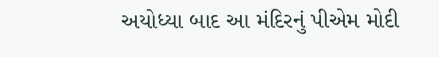અયોધ્યા બાદ આ મંદિરનું પીએમ મોદી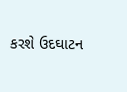કરશે ઉદઘાટન